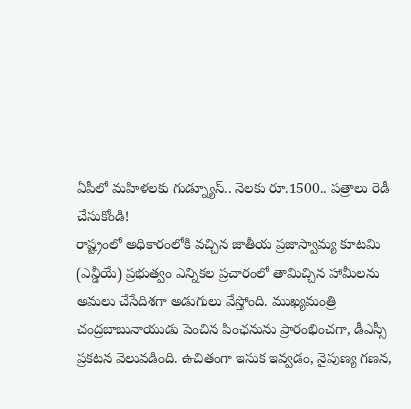ఏపీలో మహిళలకు గుడ్న్యూస్.. నెలకు రూ.1500.. పత్రాలు రెడీ చేసుకోండి!
రాష్ట్రంలో అధికారంలోకి వచ్చిన జాతీయ ప్రజాస్వామ్య కూటమి (ఎన్డీయే) ప్రభుత్వం ఎన్నికల ప్రచారంలో తామిచ్చిన హామీలను అమలు చేసేదిశగా అడుగులు వేస్తోంది. ముఖ్యమంత్రి చంద్రబాబునాయుడు పెంచిన పింఛనును ప్రారంభించగా, డీఎస్సీ ప్రకటన వెలువడింది. ఉచితంగా ఇసుక ఇవ్వడం, నైపుణ్య గణన,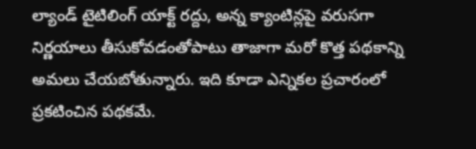ల్యాండ్ టైటిలింగ్ యాక్ట్ రద్దు, అన్న క్యాంటిన్లపై వరుసగా నిర్ణయాలు తీసుకోవడంతోపాటు తాజాగా మరో కొత్త పథకాన్ని అమలు చేయబోతున్నారు. ఇది కూడా ఎన్నికల ప్రచారంలో ప్రకటించిన పథకమే.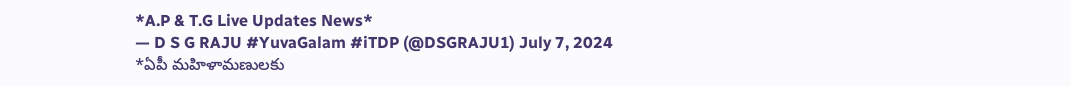*A.P & T.G Live Updates News*
— D S G RAJU #YuvaGalam #iTDP (@DSGRAJU1) July 7, 2024
*ఏపీ మహిళామణులకు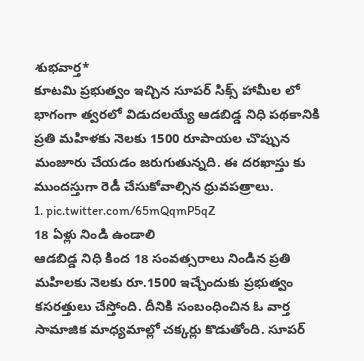శుభవార్త*
కూటమి ప్రభుత్వం ఇచ్చిన సూపర్ సిక్స్ హామీల లో భాగంగా త్వరలో విడుదలయ్యే ఆడబిడ్డ నిధి పథకానికి ప్రతి మహిళకు నెలకు 1500 రూపాయల చొప్పున మంజూరు చేయడం జరుగుతున్నది. ఈ దరఖాస్తు కు ముందస్తుగా రెడీ చేసుకోవాల్సిన ధ్రువపత్రాలు.
1. pic.twitter.com/65mQqmP5qZ
18 ఏళ్లు నిండి ఉండాలి
ఆడబిడ్డ నిధి కింద 18 సంవత్సరాలు నిండిన ప్రతి మహిలకు నెలకు రూ.1500 ఇచ్చేందుకు ప్రభుత్వం కసరత్తులు చేస్తోంది. దీనికి సంబంధించిన ఓ వార్త సామాజిక మాధ్యమాల్లో చక్కర్లు కొడుతోంది. సూపర్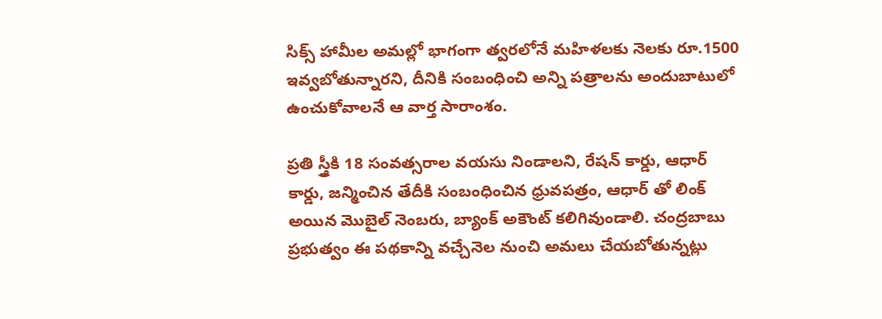సిక్స్ హామీల అమల్లో భాగంగా త్వరలోనే మహిళలకు నెలకు రూ.1500 ఇవ్వబోతున్నారని, దీనికి సంబంధించి అన్ని పత్రాలను అందుబాటులో ఉంచుకోవాలనే ఆ వార్త సారాంశం.

ప్రతి స్త్రీకి 18 సంవత్సరాల వయసు నిండాలని, రేషన్ కార్డు, ఆధార్ కార్డు, జన్మించిన తేదీకి సంబంధించిన ధ్రువపత్రం, ఆధార్ తో లింక్ అయిన మొబైల్ నెంబరు, బ్యాంక్ అకౌంట్ కలిగివుండాలి. చంద్రబాబు ప్రభుత్వం ఈ పథకాన్ని వచ్చేనెల నుంచి అమలు చేయబోతున్నట్లు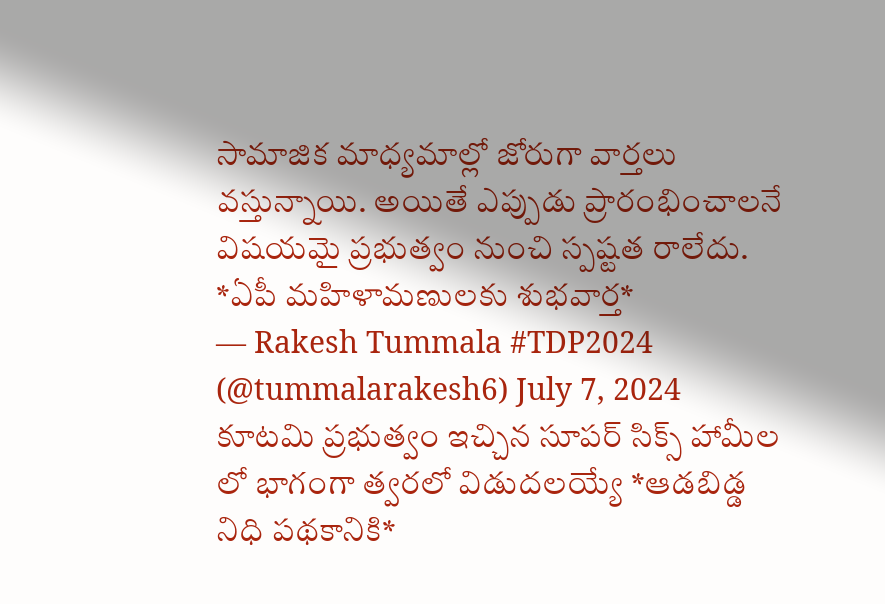సామాజిక మాధ్యమాల్లో జోరుగా వార్తలు వస్తున్నాయి. అయితే ఎప్పుడు ప్రారంభించాలనే విషయమై ప్రభుత్వం నుంచి స్పష్టత రాలేదు.
*ఏపీ మహిళామణులకు శుభవార్త*
— Rakesh Tummala #TDP2024 (@tummalarakesh6) July 7, 2024
కూటమి ప్రభుత్వం ఇచ్చిన సూపర్ సిక్స్ హామీల లో భాగంగా త్వరలో విడుదలయ్యే *ఆడబిడ్డ నిధి పథకానికి*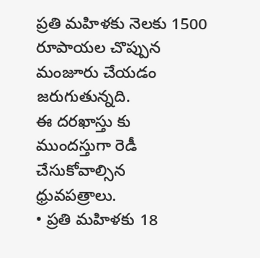ప్రతి మహిళకు నెలకు 1500 రూపాయల చొప్పున మంజూరు చేయడం జరుగుతున్నది.
ఈ దరఖాస్తు కు ముందస్తుగా రెడీ చేసుకోవాల్సిన ధ్రువపత్రాలు.
• ప్రతి మహిళకు 18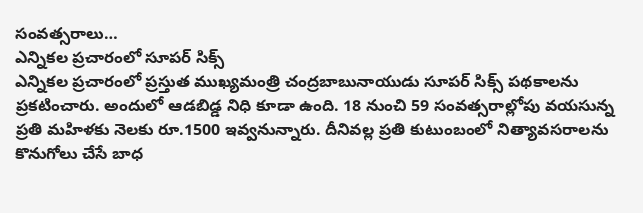సంవత్సరాలు…
ఎన్నికల ప్రచారంలో సూపర్ సిక్స్
ఎన్నికల ప్రచారంలో ప్రస్తుత ముఖ్యమంత్రి చంద్రబాబునాయుడు సూపర్ సిక్స్ పథకాలను ప్రకటించారు. అందులో ఆడబిడ్డ నిధి కూడా ఉంది. 18 నుంచి 59 సంవత్సరాల్లోపు వయసున్న ప్రతి మహిళకు నెలకు రూ.1500 ఇవ్వనున్నారు. దీనివల్ల ప్రతి కుటుంబంలో నిత్యావసరాలను కొనుగోలు చేసే బాధ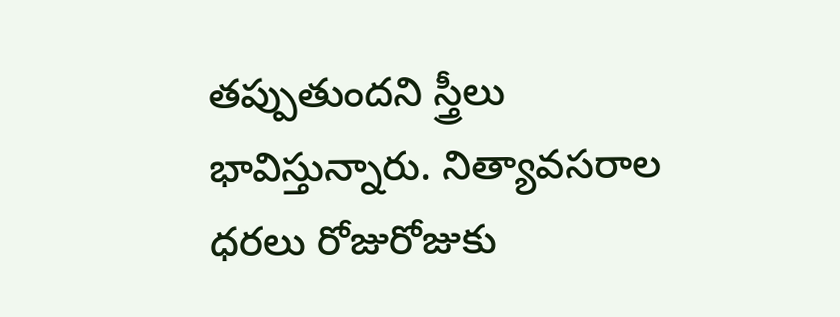తప్పుతుందని స్త్రీలు భావిస్తున్నారు. నిత్యావసరాల ధరలు రోజురోజుకు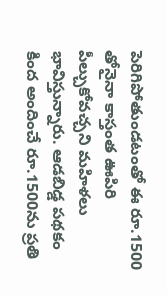పెరిగిపోతుండటంతో ఈ రూ.1500 తోనైనా కాస్తంత ఊపిరి పీల్చుకోవచ్చని మహిళలు భావిస్తున్నారు. ఆడబిడ్డ పథకం కింద అందించే రూ.1500ను ప్రతి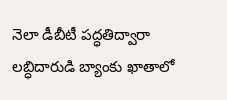నెలా డీబీటీ పద్ధతిద్వారా లబ్ధిదారుడి బ్యాంకు ఖాతాలో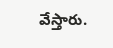వేస్తారు.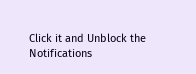Click it and Unblock the Notifications